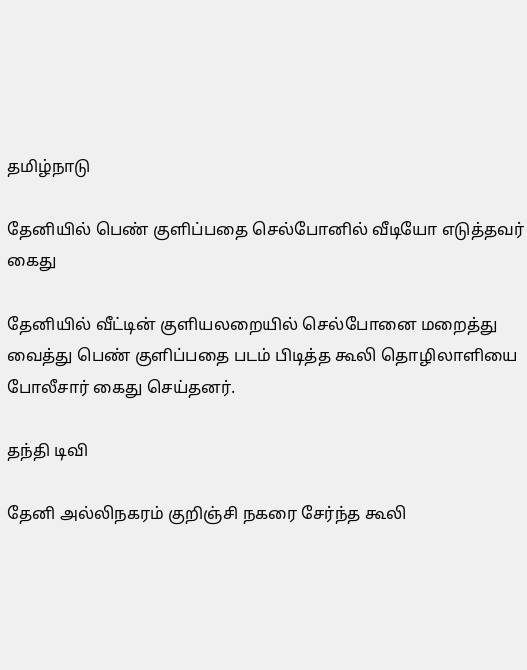தமிழ்நாடு

தேனியில் பெண் குளிப்பதை செல்போனில் வீடியோ எடுத்தவர் கைது

தேனியில் வீட்டின் குளியலறையில் செல்போனை மறைத்து வைத்து பெண் குளிப்பதை படம் பிடித்த கூலி தொழிலாளியை போலீசார் கைது செய்தனர்.

தந்தி டிவி

தேனி அல்லிநகரம் குறிஞ்சி நகரை சேர்ந்த கூலி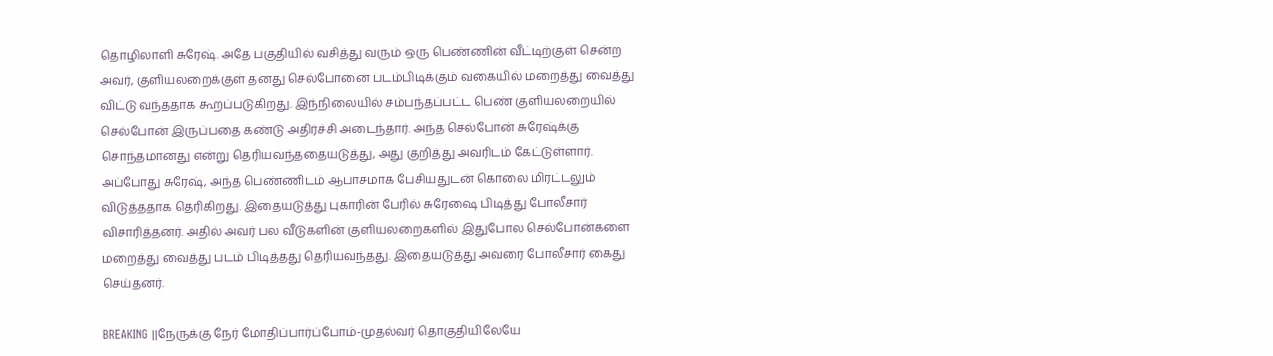தொழிலாளி சுரேஷ். அதே பகுதியில் வசித்து வரும் ஒரு பெண்ணின் வீட்டிற்குள் சென்ற அவர், குளியலறைக்குள் தனது செல்போனை படம்பிடிக்கும் வகையில் மறைத்து வைத்து விட்டு வந்ததாக கூறப்படுகிறது. இந்நிலையில் சம்பந்தப்பட்ட பெண் குளியலறையில் செல்போன் இருப்பதை கண்டு அதிர்ச்சி அடைந்தார். அந்த செல்போன் சுரேஷ்க்கு சொந்தமானது என்று தெரியவந்ததையடுத்து, அது குறித்து அவரிடம் கேட்டுள்ளார். அப்போது சுரேஷ், அந்த பெண்ணிடம் ஆபாசமாக பேசியதுடன் கொலை மிரட்டலும் விடுத்ததாக தெரிகிறது. இதையடுத்து புகாரின் பேரில் சுரேஷை பிடித்து போலீசார் விசாரித்தனர். அதில் அவர் பல வீடுகளின் குளியலறைகளில் இதுபோல செல்போன்களை மறைத்து வைத்து படம் பிடித்தது தெரியவந்தது. இதையடுத்து அவரை போலீசார் கைது செய்தனர்.

BREAKING ||நேருக்கு நேர் மோதிப்பார்ப்போம்-முதல்வர் தொகுதியிலேயே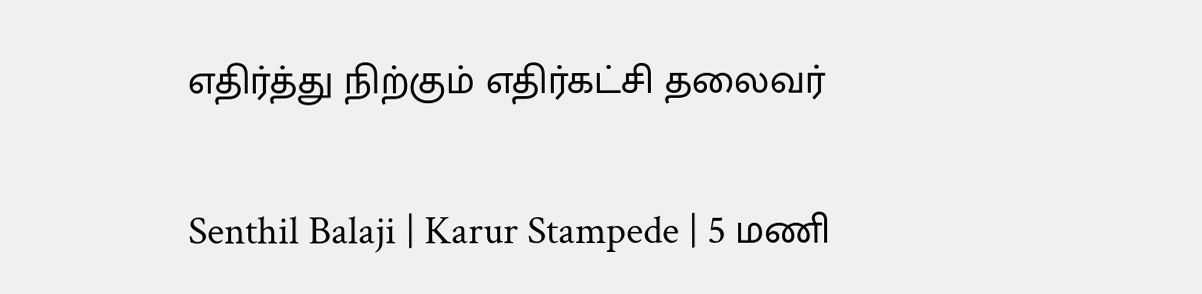எதிர்த்து நிற்கும் எதிர்கட்சி தலைவர்

Senthil Balaji | Karur Stampede | 5 மணி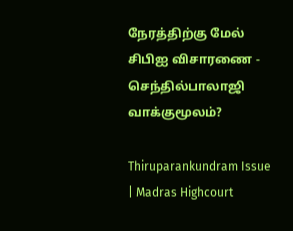நேரத்திற்கு மேல் சிபிஐ விசாரணை - செந்தில்பாலாஜி வாக்குமூலம்?

Thiruparankundram Issue | Madras Highcourt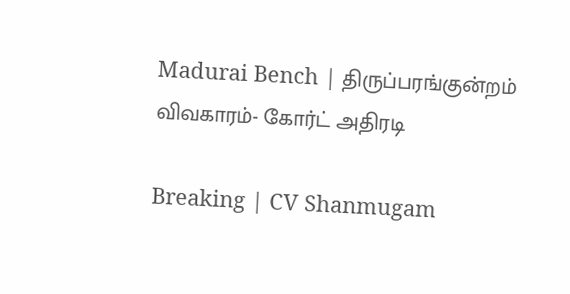Madurai Bench | திருப்பரங்குன்றம் விவகாரம்- கோர்ட் அதிரடி

Breaking | CV Shanmugam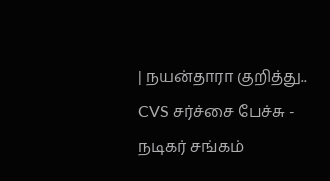| நயன்தாரா குறித்து.. CVS சர்ச்சை பேச்சு - நடிகர் சங்கம்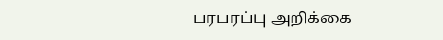பரபரப்பு அறிக்கை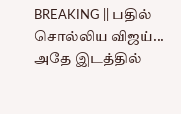BREAKING || பதில் சொல்லிய விஜய்... அதே இடத்தில்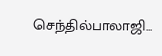செந்தில்பாலாஜி...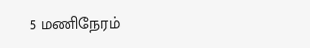5 மணிநேரம்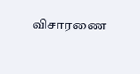விசாரணை